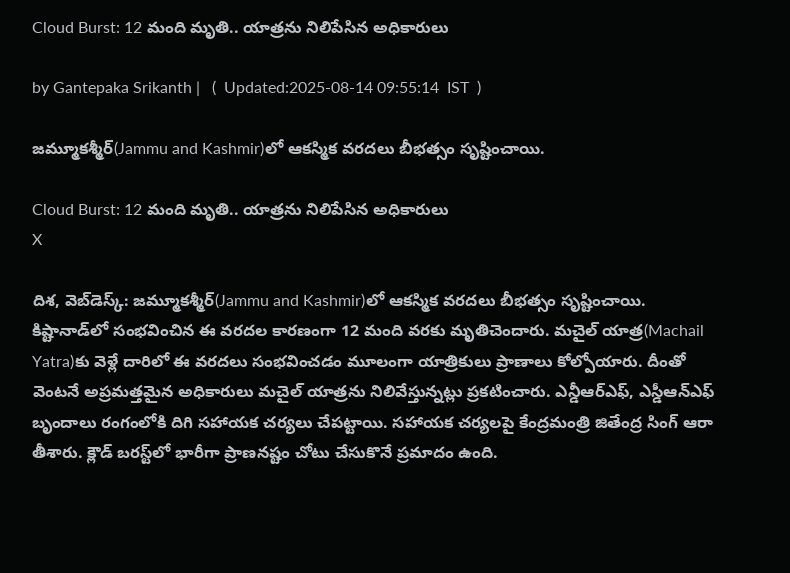Cloud Burst: 12 మంది మృతి.. యాత్రను నిలిపేసిన అధికారులు

by Gantepaka Srikanth |   (  Updated:2025-08-14 09:55:14  IST  )

జమ్మూకశ్మీర్‌(Jammu and Kashmir)లో ఆకస్మిక వరదలు బీభత్సం సృష్టించాయి.

Cloud Burst: 12 మంది మృతి.. యాత్రను నిలిపేసిన అధికారులు
X

దిశ, వెబ్‌డెస్క్: జమ్మూకశ్మీర్‌(Jammu and Kashmir)లో ఆకస్మిక వరదలు బీభత్సం సృష్టించాయి. కిష్టానాడ్‌లో సంభవించిన ఈ వరదల కారణంగా 12 మంది వరకు మృతిచెందారు. మచైల్ యాత్ర(Machail Yatra)కు వెళ్లే దారిలో ఈ వరదలు సంభవించడం మూలంగా యాత్రికులు ప్రాణాలు కోల్పోయారు. దీంతో వెంటనే అప్రమత్తమైన అధికారులు మచైల్ యాత్రను నిలివేస్తున్నట్లు ప్రకటించారు. ఎన్డీఆర్ఎఫ్, ఎస్డీఆన్ఎఫ్ బృందాలు రంగంలోకి దిగి సహాయక చర్యలు చేపట్టాయి. సహాయక చర్యలపై కేంద్రమంత్రి జితేంద్ర సింగ్ ఆరా తీశారు. క్లౌడ్‌ బరస్ట్‌లో భారీగా ప్రాణనష్టం చోటు చేసుకొనే ప్రమాదం ఉంది.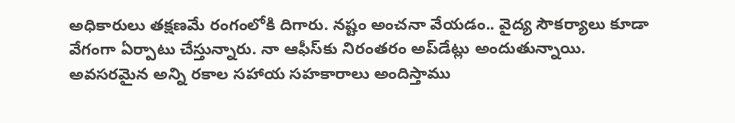అధికారులు తక్షణమే రంగంలోకి దిగారు. నష్టం అంచనా వేయడం.. వైద్య సౌకర్యాలు కూడా వేగంగా ఏర్పాటు చేస్తున్నారు. నా ఆఫీస్‌కు నిరంతరం అప్‌డేట్లు అందుతున్నాయి. అవసరమైన అన్ని రకాల సహాయ సహకారాలు అందిస్తాము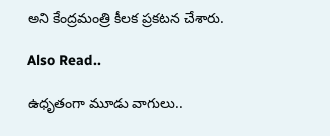అని కేంద్రమంత్రి కీలక ప్రకటన చేశారు.

Also Read..

ఉధృతంగా మూడు వాగులు..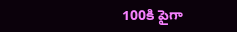100కి పైగా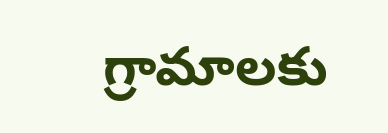గ్రామాలకు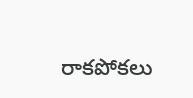రాకపోకలు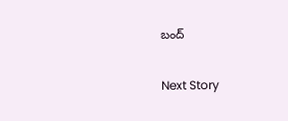బంద్

Next Story